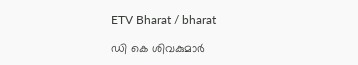ETV Bharat / bharat

ഡി കെ ശിവകുമാർ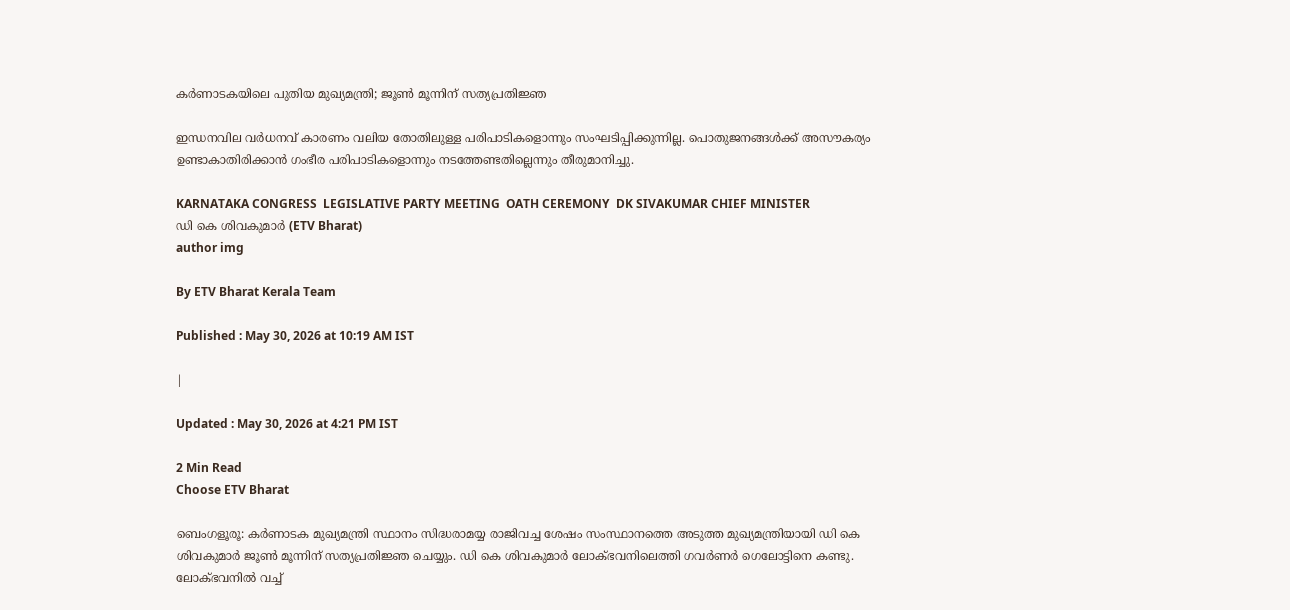കർണാടകയിലെ പുതിയ മുഖ്യമന്ത്രി; ജൂൺ മൂന്നിന് സത്യപ്രതിജ്ഞ

ഇന്ധനവില വർധനവ് കാരണം വലിയ തോതിലുള്ള പരിപാടികളൊന്നും സംഘടിപ്പിക്കുന്നില്ല. പൊതുജനങ്ങൾക്ക് അസൗകര്യം ഉണ്ടാകാതിരിക്കാൻ ഗംഭീര പരിപാടികളൊന്നും നടത്തേണ്ടതില്ലെന്നും തീരുമാനിച്ചു.

KARNATAKA CONGRESS  LEGISLATIVE PARTY MEETING  OATH CEREMONY  DK SIVAKUMAR CHIEF MINISTER
ഡി കെ ശിവകുമാർ (ETV Bharat)
author img

By ETV Bharat Kerala Team

Published : May 30, 2026 at 10:19 AM IST

|

Updated : May 30, 2026 at 4:21 PM IST

2 Min Read
Choose ETV Bharat

ബെംഗളൂരൂ: കർണാടക മുഖ്യമന്ത്രി സ്ഥാനം സിദ്ധരാമയ്യ രാജിവച്ച ശേഷം സംസ്ഥാനത്തെ അടുത്ത മുഖ്യമന്ത്രിയായി ഡി കെ ശിവകുമാർ ജൂൺ മൂന്നിന് സത്യപ്രതിജ്ഞ ചെയ്യും. ഡി കെ ശിവകുമാർ ലോക്‌ഭവനിലെത്തി ഗവർണർ ഗെലോട്ടിനെ കണ്ടു. ലോക്‌ഭവനിൽ വച്ച്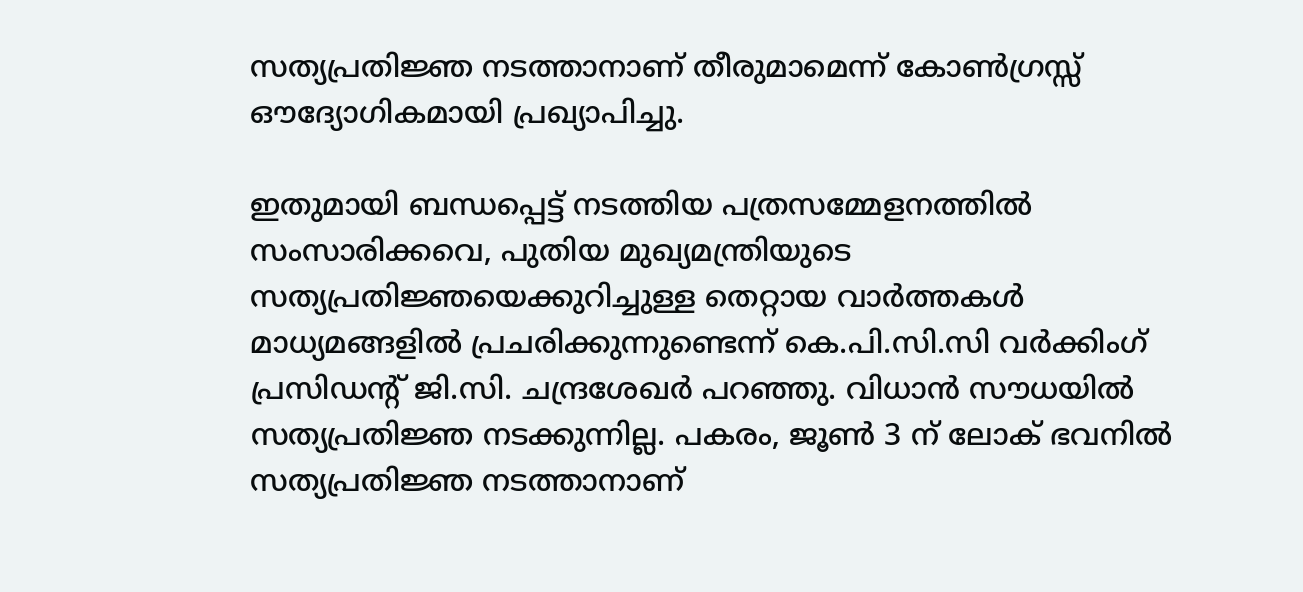സത്യപ്രതിജ്ഞ നടത്താനാണ് തീരുമാമെന്ന് കോൺഗ്രസ്സ് ഔദ്യോഗികമായി പ്രഖ്യാപിച്ചു.

ഇതുമായി ബന്ധപ്പെട്ട് നടത്തിയ പത്രസമ്മേളനത്തിൽ സംസാരിക്കവെ, പുതിയ മുഖ്യമന്ത്രിയുടെ സത്യപ്രതിജ്ഞയെക്കുറിച്ചുള്ള തെറ്റായ വാർത്തകൾ മാധ്യമങ്ങളിൽ പ്രചരിക്കുന്നുണ്ടെന്ന് കെ.പി.സി.സി വർക്കിംഗ് പ്രസിഡൻ്റ് ജി.സി. ചന്ദ്രശേഖർ പറഞ്ഞു. വിധാൻ സൗധയിൽ സത്യപ്രതിജ്ഞ നടക്കുന്നില്ല. പകരം, ജൂൺ 3 ന് ലോക് ഭവനിൽ സത്യപ്രതിജ്ഞ നടത്താനാണ്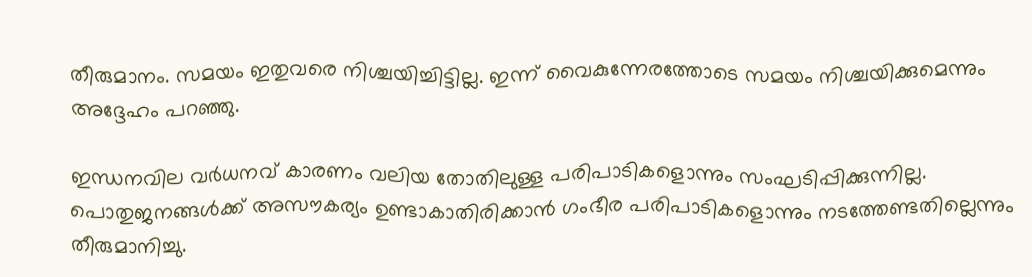തീരുമാനം. സമയം ഇതുവരെ നിശ്ചയിച്ചിട്ടില്ല. ഇന്ന് വൈകുന്നേരത്തോടെ സമയം നിശ്ചയിക്കുമെന്നും അദ്ദേഹം പറഞ്ഞു.

ഇന്ധനവില വർധനവ് കാരണം വലിയ തോതിലുള്ള പരിപാടികളൊന്നും സംഘടിപ്പിക്കുന്നില്ല. പൊതുജനങ്ങൾക്ക് അസൗകര്യം ഉണ്ടാകാതിരിക്കാൻ ഗംഭീര പരിപാടികളൊന്നും നടത്തേണ്ടതില്ലെന്നും തീരുമാനിച്ചു.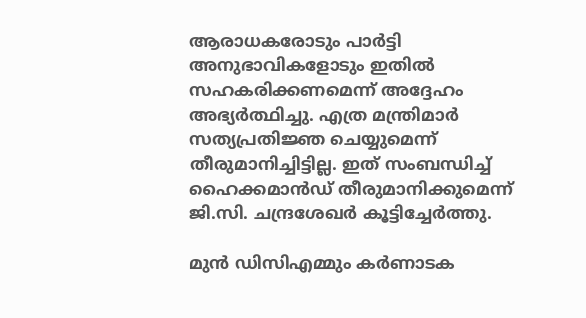ആരാധകരോടും പാർട്ടി അനുഭാവികളോടും ഇതിൽ സഹകരിക്കണമെന്ന് അദ്ദേഹം അഭ്യർത്ഥിച്ചു. എത്ര മന്ത്രിമാർ സത്യപ്രതിജ്ഞ ചെയ്യുമെന്ന് തീരുമാനിച്ചിട്ടില്ല. ഇത് സംബന്ധിച്ച് ഹൈക്കമാൻഡ് തീരുമാനിക്കുമെന്ന് ജി.സി. ചന്ദ്രശേഖർ കൂട്ടിച്ചേർത്തു.

മുൻ ഡിസിഎമ്മും കർണാടക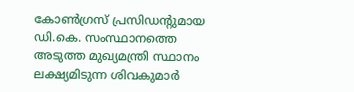കോൺഗ്രസ് പ്രസിഡന്റുമായ ഡി.കെ. സംസ്ഥാനത്തെ അടുത്ത മുഖ്യമന്ത്രി സ്ഥാനം ലക്ഷ്യമിടുന്ന ശിവകുമാർ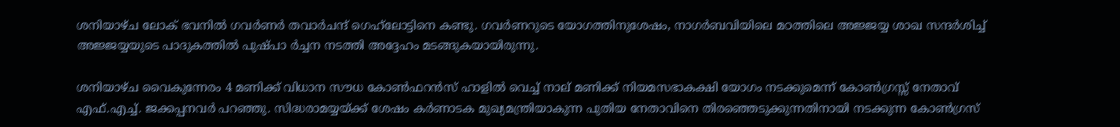ശനിയാഴ്ച ലോക് ഭവനിൽ ഗവർണർ തവാർചന്ദ് ഗെഹ്‌ലോട്ടിനെ കണ്ടു. ഗവർണറുടെ യോഗത്തിനുശേഷം, നാഗർബവിയിലെ മഠത്തിലെ അജ്ജയ്യ ശാഖ സന്ദർശിച്ച് അജ്ജയ്യയുടെ പാദുകത്തിൽ പുഷ്‌പാ ർച്ചന നടത്തി അദ്ദേഹം മടങ്ങുകയായിരുന്നു.

ശനിയാഴ്‌ച വൈകുന്നേരം 4 മണിക്ക് വിധാന സൗധ കോൺഫറൻസ് ഹാളിൽ വെച്ച് നാല് മണിക്ക് നിയമസഭാകക്ഷി യോഗം നടക്കുമെന്ന് കോൺഗ്രസ്സ് നേതാവ് എഫ്.എച്ച്. ജക്കപ്പനവർ പറഞ്ഞു. സിദ്ധരാമയ്യയ്ക്ക് ശേഷം കർണാടക മുഖ്യമന്ത്രിയാകുന്ന പുതിയ നേതാവിനെ തിരഞ്ഞെടുക്കുന്നതിനായി നടക്കുന്ന കോൺഗ്രസ്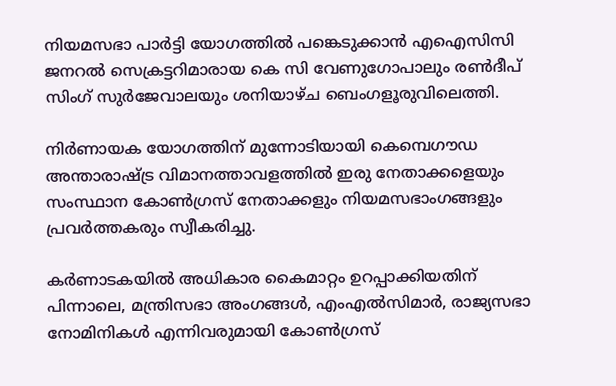നിയമസഭാ പാർട്ടി യോഗത്തിൽ പങ്കെടുക്കാൻ എഐസിസി ജനറൽ സെക്രട്ടറിമാരായ കെ സി വേണുഗോപാലും രൺദീപ് സിംഗ് സുർജേവാലയും ശനിയാഴ്‌ച ബെംഗളൂരുവിലെത്തി.

നിർണായക യോഗത്തിന് മുന്നോടിയായി കെമ്പെഗൗഡ അന്താരാഷ്ട്ര വിമാനത്താവളത്തിൽ ഇരു നേതാക്കളെയും സംസ്ഥാന കോൺഗ്രസ് നേതാക്കളും നിയമസഭാംഗങ്ങളും പ്രവർത്തകരും സ്വീകരിച്ചു.

കർണാടകയിൽ അധികാര കൈമാറ്റം ഉറപ്പാക്കിയതിന് പിന്നാലെ, മന്ത്രിസഭാ അംഗങ്ങൾ, എംഎൽസിമാർ, രാജ്യസഭാ നോമിനികൾ എന്നിവരുമായി കോൺഗ്രസ്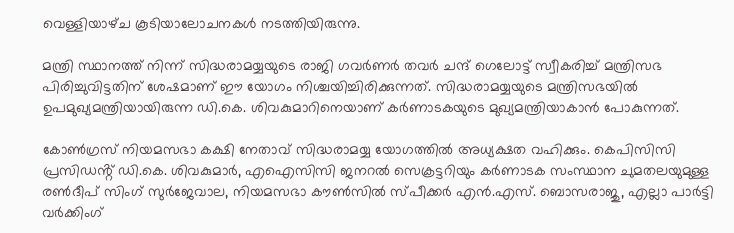വെള്ളിയാഴ്‌ച കൂടിയാലോചനകൾ നടത്തിയിരുന്നു.

മന്ത്രി സ്ഥാനത്ത് നിന്ന് സിദ്ധരാമയ്യയുടെ രാജി ഗവർണർ തവർ ചന്ദ് ഗെലോട്ട് സ്വീകരിച്ച് മന്ത്രിസഭ പിരിച്ചുവിട്ടതിന് ശേഷമാണ് ഈ യോഗം നിശ്ചയിച്ചിരിക്കുന്നത്. സിദ്ധരാമയ്യയുടെ മന്ത്രിസഭയിൽ ഉപമുഖ്യമന്ത്രിയായിരുന്ന ഡി.കെ. ശിവകുമാറിനെയാണ് കർണാടകയുടെ മുഖ്യമന്ത്രിയാകാന്‍ പോകുന്നത്.

കോൺഗ്രസ് നിയമസഭാ കക്ഷി നേതാവ് സിദ്ധരാമയ്യ യോഗത്തിൽ അധ്യക്ഷത വഹിക്കും. കെപിസിസി പ്രസിഡൻ്റ് ഡി.കെ. ശിവകുമാർ, എഐസിസി ജനറൽ സെക്രട്ടറിയും കർണാടക സംസ്ഥാന ചുമതലയുമുള്ള രൺദീപ് സിംഗ് സുർജേവാല, നിയമസഭാ കൗൺസിൽ സ്പീക്കർ എൻ.എസ്. ബൊസരാജു, എല്ലാ പാർട്ടി വർക്കിംഗ്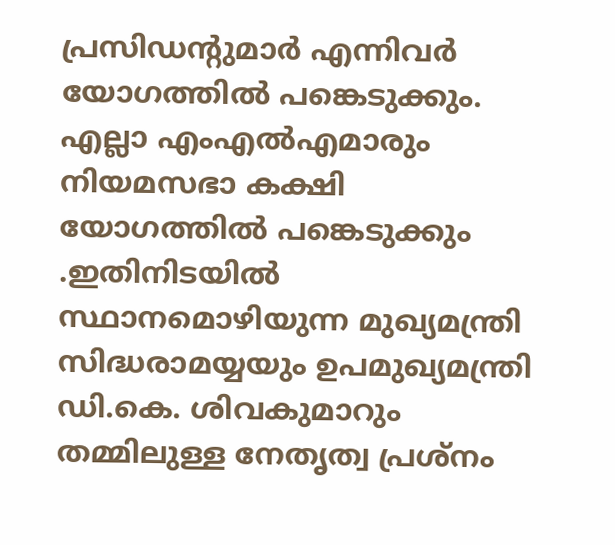പ്രസിഡന്റുമാർ എന്നിവർ യോഗത്തിൽ പങ്കെടുക്കും. എല്ലാ എംഎൽഎമാരും നിയമസഭാ കക്ഷി യോഗത്തിൽ പങ്കെടുക്കും .ഇതിനിടയിൽ സ്ഥാനമൊഴിയുന്ന മുഖ്യമന്ത്രി സിദ്ധരാമയ്യയും ഉപമുഖ്യമന്ത്രി ഡി.കെ. ശിവകുമാറും തമ്മിലുള്ള നേതൃത്വ പ്രശ്‌നം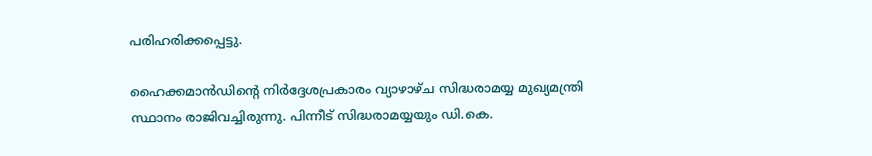പരിഹരിക്കപ്പെട്ടു.

ഹൈക്കമാൻഡിൻ്റെ നിർദ്ദേശപ്രകാരം വ്യാഴാഴ്‌ച സിദ്ധരാമയ്യ മുഖ്യമന്ത്രി സ്ഥാനം രാജിവച്ചിരുന്നു. പിന്നീട് സിദ്ധരാമയ്യയും ഡി.കെ.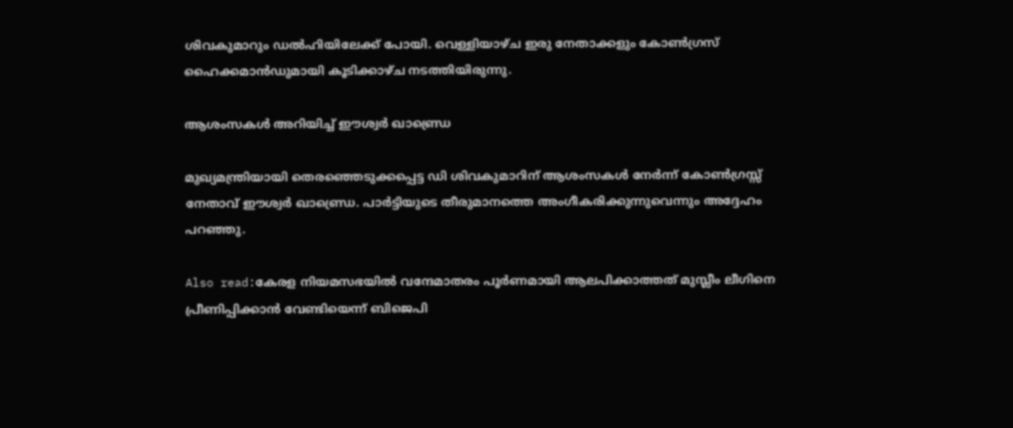ശിവകുമാറും ഡൽഹിയിലേക്ക് പോയി. വെള്ളിയാഴ്‌ച ഇരു നേതാക്കളും കോൺഗ്രസ് ഹൈക്കമാൻഡുമായി കൂടിക്കാഴ്‌ച നടത്തിയിരുന്നു.

ആശംസകൾ അറിയിച്ച് ഈശ്വർ ഖാണ്ഡ്രെ

മുഖ്യമന്ത്രിയായി തെരഞ്ഞെടുക്കപ്പെട്ട ഡി ശിവകുമാറിന് ആശംസകൾ നേർന്ന് കോൺഗ്രസ്സ് നേതാവ് ഈശ്വർ ഖാണ്ഡ്രെ. പാർട്ടിയുടെ തീരുമാനത്തെ അംഗീകരിക്കുന്നുവെന്നും അദ്ദേഹം പറഞ്ഞു.

Also read:കേരള നിയമസഭയില്‍ വന്ദേമാതരം പൂര്‍ണമായി ആലപിക്കാത്തത് മുസ്ലീം ലീഗിനെ പ്രീണിപ്പിക്കാൻ വേണ്ടിയെന്ന് ബിജെപി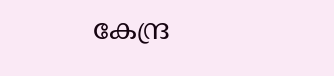കേന്ദ്ര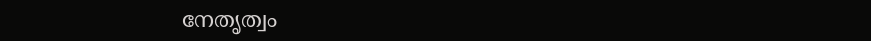നേതൃത്വം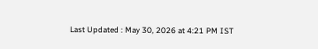Last Updated : May 30, 2026 at 4:21 PM IST